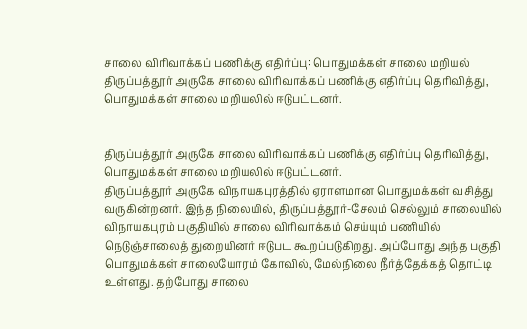சாலை விரிவாக்கப் பணிக்கு எதிர்ப்பு: பொதுமக்கள் சாலை மறியல்
திருப்பத்தூர் அருகே சாலை விரிவாக்கப் பணிக்கு எதிர்ப்பு தெரிவித்து, பொதுமக்கள் சாலை மறியலில் ஈடுபட்டனர்.


திருப்பத்தூர் அருகே சாலை விரிவாக்கப் பணிக்கு எதிர்ப்பு தெரிவித்து, பொதுமக்கள் சாலை மறியலில் ஈடுபட்டனர்.
திருப்பத்தூர் அருகே விநாயகபுரத்தில் ஏராளமான பொதுமக்கள் வசித்து வருகின்றனர். இந்த நிலையில், திருப்பத்தூர்-சேலம் செல்லும் சாலையில் விநாயகபுரம் பகுதியில் சாலை விரிவாக்கம் செய்யும் பணியில் நெடுஞ்சாலைத் துறையினர் ஈடுபட கூறப்படுகிறது. அப்போது அந்த பகுதி பொதுமக்கள் சாலையோரம் கோவில், மேல்நிலை நீர்த்தேக்கத் தொட்டி உள்ளது. தற்போது சாலை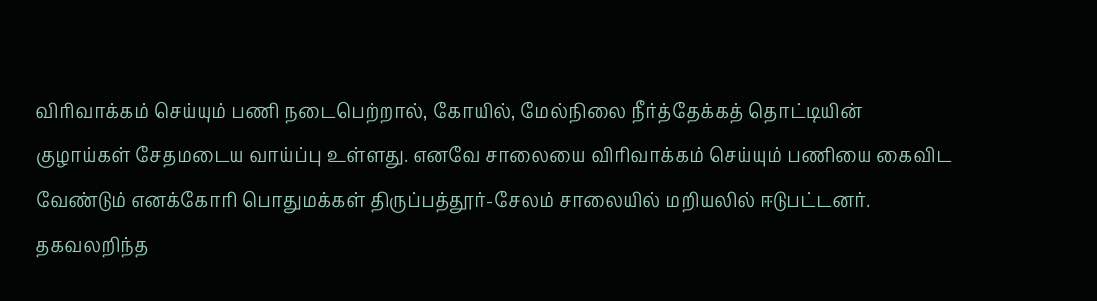விரிவாக்கம் செய்யும் பணி நடைபெற்றால், கோயில், மேல்நிலை நீர்த்தேக்கத் தொட்டியின் குழாய்கள் சேதமடைய வாய்ப்பு உள்ளது. எனவே சாலையை விரிவாக்கம் செய்யும் பணியை கைவிட வேண்டும் எனக்கோரி பொதுமக்கள் திருப்பத்தூர்-சேலம் சாலையில் மறியலில் ஈடுபட்டனர்.
தகவலறிந்த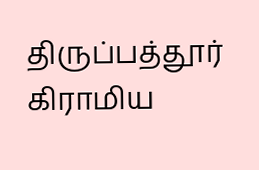திருப்பத்தூர் கிராமிய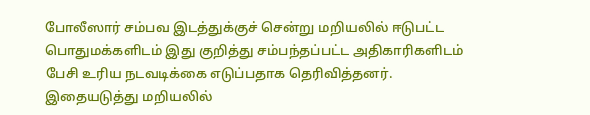போலீஸார் சம்பவ இடத்துக்குச் சென்று மறியலில் ஈடுபட்ட பொதுமக்களிடம் இது குறித்து சம்பந்தப்பட்ட அதிகாரிகளிடம் பேசி உரிய நடவடிக்கை எடுப்பதாக தெரிவித்தனர்.
இதையடுத்து மறியலில்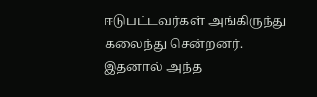ஈடுபட்டவர்கள் அங்கிருந்து கலைந்து சென்றனர். இதனால் அந்த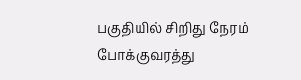பகுதியில் சிறிது நேரம் போக்குவரத்து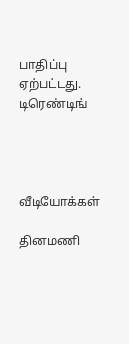பாதிப்பு ஏற்பட்டது.
டிரெண்டிங்




வீடியோக்கள்

தினமணி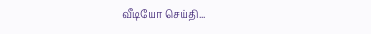வீடியோ செய்தி...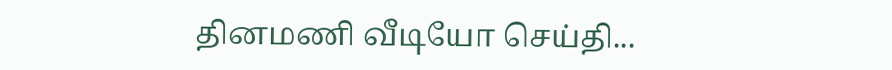தினமணி வீடியோ செய்தி...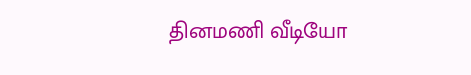தினமணி வீடியோ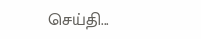செய்தி...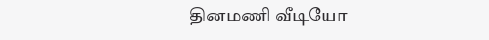தினமணி வீடியோ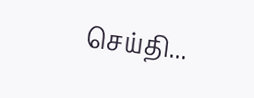செய்தி...